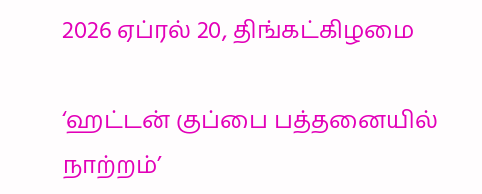2026 ஏப்ரல் 20, திங்கட்கிழமை

‘ஹட்டன் குப்பை பத்தனையில் நாற்றம்’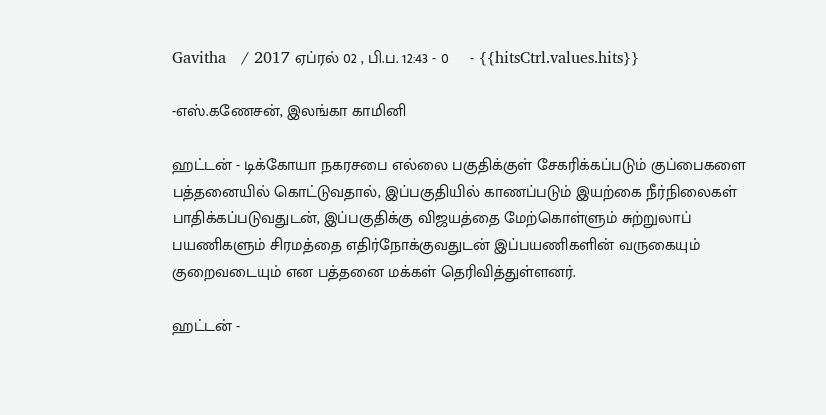Gavitha   / 2017 ஏப்ரல் 02 , பி.ப. 12:43 - 0     - {{hitsCtrl.values.hits}}

-எஸ்.கணேசன், இலங்கா காமினி

ஹட்டன் - டிக்கோயா நகரசபை எல்லை பகுதிக்குள் சேகரிக்கப்படும் குப்பைகளை பத்தனையில் கொட்டுவதால், இப்பகுதியில் காணப்படும் இயற்கை நீர்நிலைகள் பாதிக்கப்படுவதுடன், இப்பகுதிக்கு விஜயத்தை மேற்கொள்ளும் சுற்றுலாப் பயணிகளும் சிரமத்தை எதிர்நோக்குவதுடன் இப்பயணிகளின் வருகையும் குறைவடையும் என பத்தனை மக்கள் தெரிவித்துள்ளனர்.

ஹட்டன் -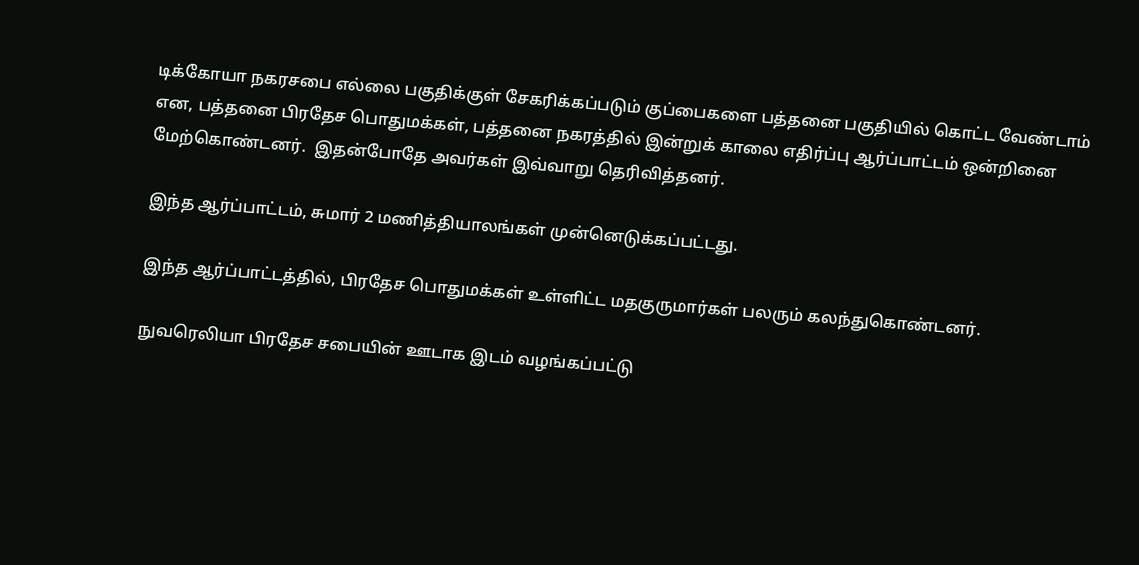டிக்கோயா நகரசபை எல்லை பகுதிக்குள் சேகரிக்கப்படும் குப்பைகளை பத்தனை பகுதியில் கொட்ட வேண்டாம் என, பத்தனை பிரதேச பொதுமக்கள், பத்தனை நகரத்தில் இன்றுக் காலை எதிர்ப்பு ஆர்ப்பாட்டம் ஒன்றினை மேற்கொண்டனர்.  இதன்போதே அவர்கள் இவ்வாறு தெரிவித்தனர்.

இந்த ஆர்ப்பாட்டம், சுமார் 2 மணித்தியாலங்கள் முன்னெடுக்கப்பட்டது.

இந்த ஆர்ப்பாட்டத்தில், பிரதேச பொதுமக்கள் உள்ளிட்ட மதகுருமார்கள் பலரும் கலந்துகொண்டனர்.

நுவரெலியா பிரதேச சபையின் ஊடாக இடம் வழங்கப்பட்டு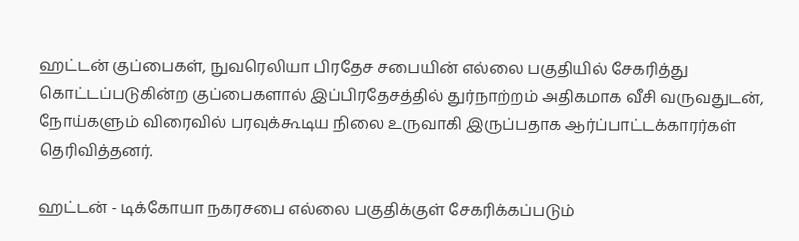ஹட்டன் குப்பைகள், நுவரெலியா பிரதேச சபையின் எல்லை பகுதியில் சேகரித்து கொட்டப்படுகின்ற குப்பைகளால் இப்பிரதேசத்தில் துர்நாற்றம் அதிகமாக வீசி வருவதுடன், நோய்களும் விரைவில் பரவுக்கூடிய நிலை உருவாகி இருப்பதாக ஆர்ப்பாட்டக்காரர்கள் தெரிவித்தனர்.

ஹட்டன் - டிக்கோயா நகரசபை எல்லை பகுதிக்குள் சேகரிக்கப்படும்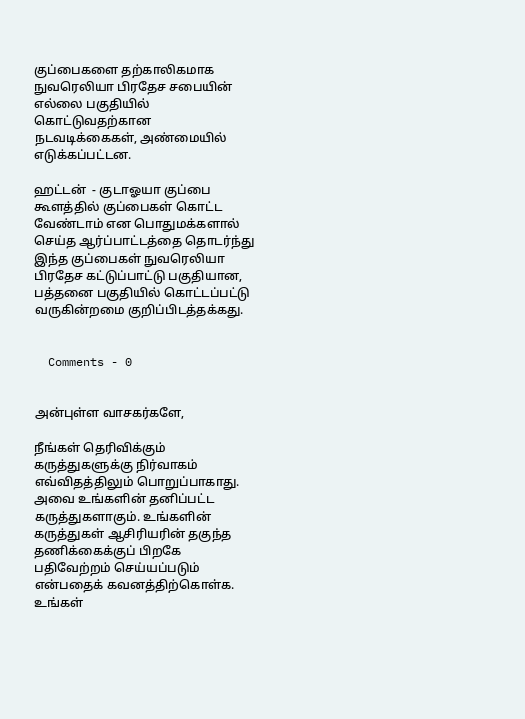குப்பைகளை தற்காலிகமாக நுவரெலியா பிரதேச சபையின் எல்லை பகுதியில் கொட்டுவதற்கான நடவடிக்கைகள், அண்மையில் எடுக்கப்பட்டன.

ஹட்டன்  - குடாஓயா குப்பை கூளத்தில் குப்பைகள் கொட்ட வேண்டாம் என பொதுமக்களால் செய்த ஆர்ப்பாட்டத்தை தொடர்ந்து இந்த குப்பைகள் நுவரெலியா பிரதேச கட்டுப்பாட்டு பகுதியான, பத்தனை பகுதியில் கொட்டப்பட்டு வருகின்றமை குறிப்பிடத்தக்கது.


  Comments - 0


அன்புள்ள வாசகர்களே,

நீங்கள் தெரிவிக்கும் கருத்துகளுக்கு நிர்வாகம் எவ்விதத்திலும் பொறுப்பாகாது. அவை உங்களின் தனிப்பட்ட கருத்துகளாகும். உங்களின் கருத்துகள் ஆசிரியரின் தகுந்த தணிக்கைக்குப் பிறகே பதிவேற்றம் செய்யப்படும் என்பதைக் கவனத்திற்கொள்க. உங்கள்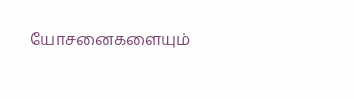யோசனைகளையும்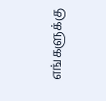எங்களுக்கு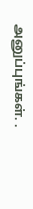அனுப்புங்கள். .